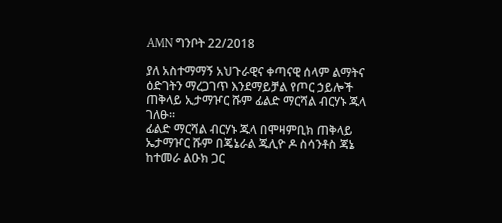AMN ግንቦት 22/2018

ያለ አስተማማኝ አህጉራዊና ቀጣናዊ ሰላም ልማትና ዕድገትን ማረጋገጥ እንደማይቻል የጦር ኃይሎች ጠቅላይ ኢታማዦር ሹም ፊልድ ማርሻል ብርሃኑ ጁላ ገለፁ።
ፊልድ ማርሻል ብርሃኑ ጁላ በሞዛምቢክ ጠቅላይ ኤታማዦር ሹም በጄኔራል ጁሊዮ ዶ ስሳንቶስ ጃኔ ከተመራ ልዑክ ጋር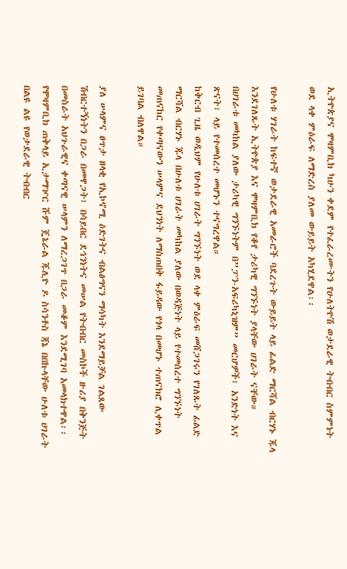ኢትዮጵያና ሞዛምቢክ ካሁን ቀደም የተፈራረሙትን የሁለትዮሽ ወታደራዊ ትብብር ስምምነት ወደ ላቀ ምዕራፍ ለማድረስ ያለመ ውይይት አካሂደዋል፡፡

የሁለቱ ሃገራት ከፍተኛ ወታደራዊ አመራሮች ባደረጉት ውይይት ላይ ፊልድ ማርሻል ብርሃኑ ጁላ እንደገለጹት ኢትዮጵያ እና ሞዛምቢክ የቆየ ታሪካዊ ግንኙነት ያላቸው ሀገራት ናቸው።
በሀገራቱ መካከል ያለው ታሪካዊ ግንኙነትም በ”ፓን-አፍሪካኒዝም” መርሆዎች፣ አንድነት እና ጽናት፣ ላይ የተመሰረተ መሆኑን ተናግረዋል።
ከቅርብ ጊዜ ወዲህም የሁለቱ ሀገራት ግንኙነት ወደ ላቀ ምዕራፍ መሸጋገሩን የገለጹት ፊልድ ማርሻል ብርሃኑ ጁላ በሁለቱ ሀገራት መካከል ያለው በወዳጅነት ላይ የተመሰረተ ግንኙነት መጠናከር የቀጣናውን ሠላምና ደህንነት ለማስጠበቅ ፋይዳው የጎላ በመሆኑ ተጠናክሮ ሊቀጥል ይገባል ብለዋል።

ያለ ሠላምና ፀጥታ ዘላቂ የኢኮኖሚ ዕድገትና ብልፅግናን ማሳካት እንደማይቻል ገልጸው ሽብርተኝነትን በጋራ በመዋጋት፣ በሳይበር ደኅንነትና መሠል የትብብር መስኮች ዙሪያ በቅንጅት በመስራት አህጉራዊና ቀጣናዊ ሠላምን ለማረጋገጥ በጋራ መቆም እንደሚገባ አመላክተዋል፡፡
የሞዛምቢክ ጠቅላይ ኢታማዦር ሹም ጄኔራል ጁሊዮ ዶ ስሳንቶስ ጃኔ በበኩላቸው ሁለቱ ሀገራት በልዩ ልዩ የወታደራዊ ትብብር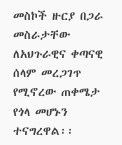መስኮች ዙርያ በጋራ መስራታቸው ለአህጉራዊና ቀጣናዊ ሰላም መረጋገጥ የሚኖረው ጠቀሜታ የጎላ መሆኑን ተናግረዋል፡፡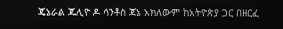ጄኔራል ጁሊዮ ዶ ሳንቶስ ጃኔ አክለውም ከአትዮጵያ ጋር በዘርፈ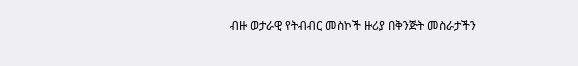ብዙ ወታራዊ የትብብር መስኮች ዙሪያ በቅንጅት መስራታችን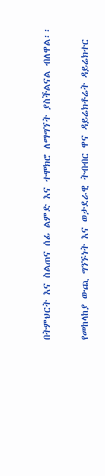በትምህርት እና ስልጠና ሰፊ ልምድ እና ተሞክሮ ለማግኘት ያስችልናል ብለዋል፡፡

የመከላከያ ውጪ ግንኙነት እና ወታደራዊ ትብብር ዋና ዳይሬክቶሬት ዳይሬክተር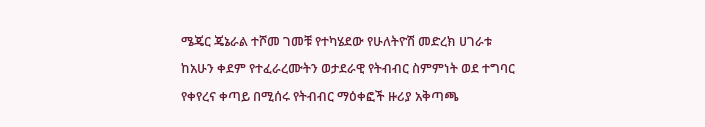ሜጄር ጄኔራል ተሾመ ገመቹ የተካሄደው የሁለትዮሽ መድረክ ሀገራቱ ከአሁን ቀደም የተፈራረሙትን ወታደራዊ የትብብር ስምምነት ወደ ተግባር የቀየረና ቀጣይ በሚሰሩ የትብብር ማዕቀፎች ዙሪያ አቅጣጫ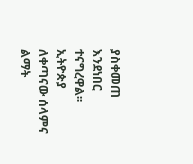ያስቀመጠ እንደነበር ተናግረዋል፡፡
ኢትዮጵያ ለቀጣናው ሰላምና ልማት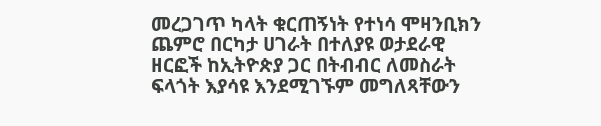መረጋገጥ ካላት ቁርጠኝነት የተነሳ ሞዛንቢክን ጨምሮ በርካታ ሀገራት በተለያዩ ወታደራዊ ዘርፎች ከኢትዮጵያ ጋር በትብብር ለመስራት ፍላጎት እያሳዩ እንደሚገኙም መግለጻቸውን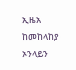ኢዜአ ከመከላከያ ኦንላይን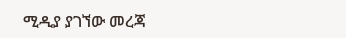ሚዲያ ያገኘው መረጃ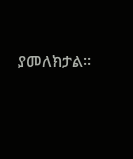ያመለክታል።